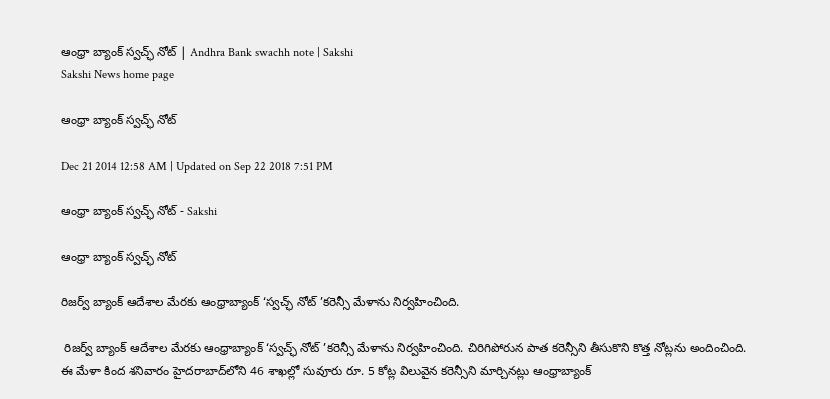ఆంధ్రా బ్యాంక్ స్వచ్ఛ్ నోట్ | Andhra Bank swachh note | Sakshi
Sakshi News home page

ఆంధ్రా బ్యాంక్ స్వచ్ఛ్ నోట్

Dec 21 2014 12:58 AM | Updated on Sep 22 2018 7:51 PM

ఆంధ్రా బ్యాంక్ స్వచ్ఛ్ నోట్ - Sakshi

ఆంధ్రా బ్యాంక్ స్వచ్ఛ్ నోట్

రిజర్వ్ బ్యాంక్ ఆదేశాల మేరకు ఆంధ్రాబ్యాంక్ ‘స్వచ్ఛ్ నోట్ ’కరెన్సీ మేళాను నిర్వహించింది.

 రిజర్వ్ బ్యాంక్ ఆదేశాల మేరకు ఆంధ్రాబ్యాంక్ ‘స్వచ్ఛ్ నోట్ ’కరెన్సీ మేళాను నిర్వహించింది. చిరిగిపోరున పాత కరెన్సీని తీసుకొని కొత్త నోట్లను అందించింది. ఈ మేళా కింద శనివారం హైదరాబాద్‌లోని 46 శాఖల్లో సువూరు రూ. 5 కోట్ల విలువైన కరెన్సీని మార్చినట్లు ఆంధ్రాబ్యాంక్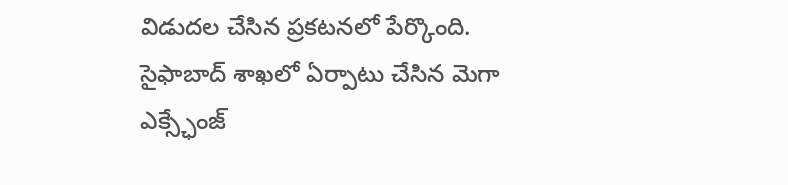విడుదల చేసిన ప్రకటనలో పేర్కొంది. సైఫాబాద్ శాఖలో ఏర్పాటు చేసిన మెగా ఎక్స్ఛేంజ్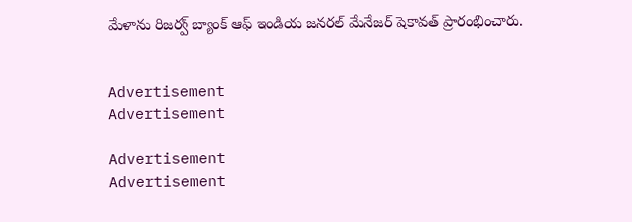మేళాను రిజర్వ్ బ్యాంక్ ఆఫ్ ఇండియ జనరల్ మేనేజర్ షెకావత్ ప్రారంభించారు.


Advertisement
Advertisement

Advertisement
Advertisement